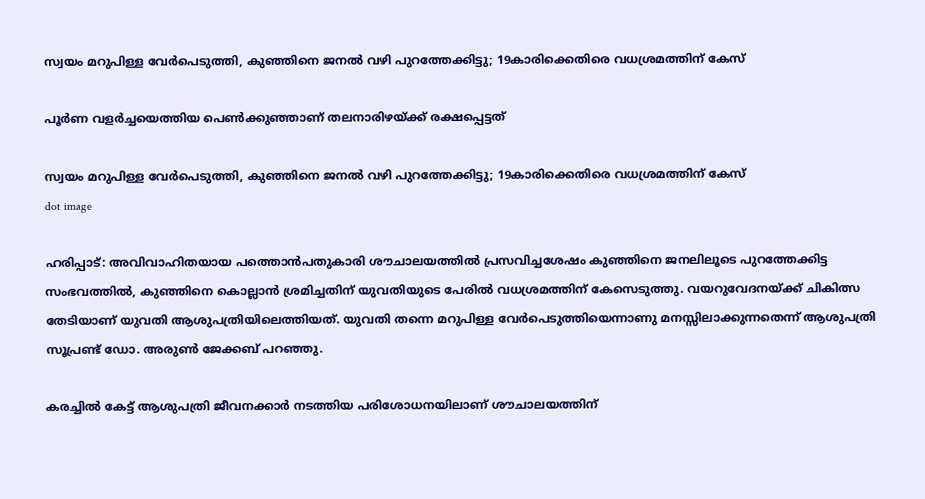സ്വയം മറുപിള്ള വേ‍ർപെടുത്തി, കുഞ്ഞിനെ ജനൽ വഴി പുറത്തേക്കിട്ടു; 19കാരിക്കെതിരെ വധശ്രമത്തിന് കേസ്

പൂ‍ർണ വളർച്ചയെത്തിയ പെൺക്കുഞ്ഞാണ് തലനാരിഴയ്ക്ക് രക്ഷപ്പെട്ടത്

സ്വയം മറുപിള്ള വേ‍ർപെടുത്തി, കുഞ്ഞിനെ ജനൽ വഴി പുറത്തേക്കിട്ടു; 19കാരിക്കെതിരെ വധശ്രമത്തിന് കേസ്
dot image

ഹരിപ്പാട്: അവിവാഹിതയായ പത്തൊൻപതുകാരി ശൗചാലയത്തിൽ പ്രസവിച്ചശേഷം കുഞ്ഞിനെ ജനലിലൂടെ പുറത്തേക്കിട്ട സംഭവത്തിൽ, കുഞ്ഞിനെ കൊല്ലാൻ ശ്രമിച്ചതിന് യുവതിയുടെ പേരിൽ വധശ്രമത്തിന് കേസെടുത്തു. വയറുവേദനയ്ക്ക് ചികിത്സ തേടിയാണ് യുവതി ആശുപത്രിയിലെത്തിയത്. യുവതി തന്നെ മറുപിള്ള വേർപെടുത്തിയെന്നാണു മനസ്സിലാക്കുന്നതെന്ന് ആശുപത്രി സൂപ്രണ്ട് ഡോ. അരുൺ ജേക്കബ് പറഞ്ഞു.

കരച്ചിൽ കേട്ട് ആശുപത്രി ജീവനക്കാർ നടത്തിയ പരിശോധനയിലാണ് ശൗചാലയത്തിന്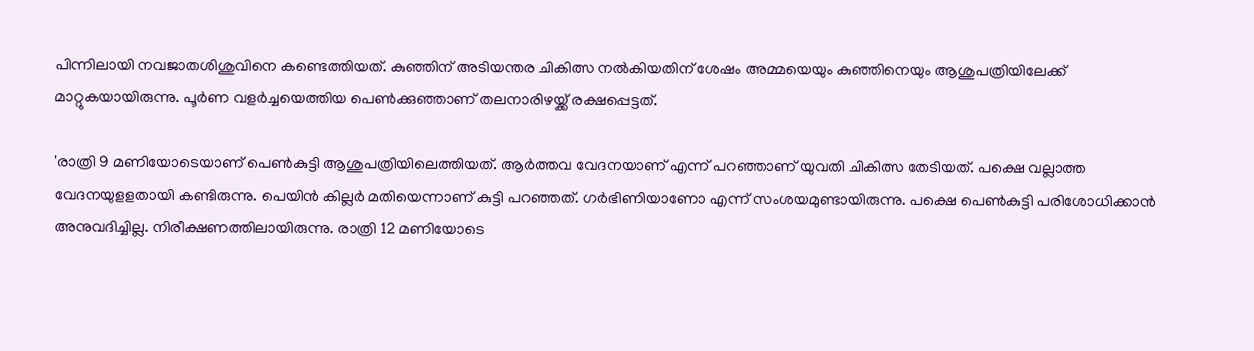പിന്നിലായി നവജാതശിശുവിനെ കണ്ടെത്തിയത്. കുഞ്ഞിന് അടിയന്തര ചികിത്സ നൽകിയതിന് ശേഷം അമ്മയെയും കുഞ്ഞിനെയും ആശുപത്രിയിലേക്ക് മാറ്റുകയായിരുന്നു. പൂ‍ർണ വളർച്ചയെത്തിയ പെൺക്കുഞ്ഞാണ് തലനാരിഴയ്ക്ക് രക്ഷപ്പെട്ടത്.

'രാത്രി 9 മണിയോടെയാണ് പെണ്‍കുട്ടി ആശുപത്രിയിലെത്തിയത്. ആര്‍ത്തവ വേദനയാണ് എന്ന് പറഞ്ഞാണ് യുവതി ചികിത്സ തേടിയത്. പക്ഷെ വല്ലാത്ത വേദനയുളളതായി കണ്ടിരുന്നു. പെയിന്‍ കില്ലര്‍ മതിയെന്നാണ് കുട്ടി പറഞ്ഞത്. ഗര്‍ഭിണിയാണോ എന്ന് സംശയമുണ്ടായിരുന്നു. പക്ഷെ പെണ്‍കുട്ടി പരിശോധിക്കാന്‍ അനുവദിച്ചില്ല. നിരീക്ഷണത്തിലായിരുന്നു. രാത്രി 12 മണിയോടെ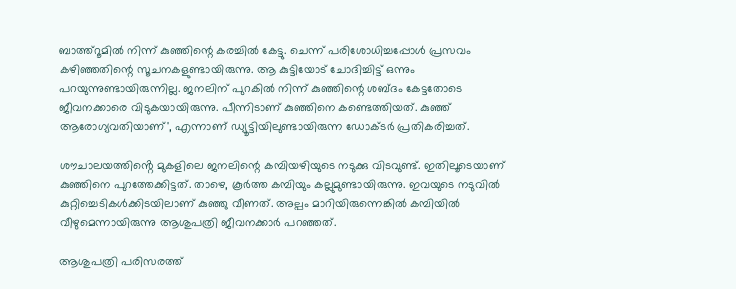ബാത്ത്‌റൂമില്‍ നിന്ന് കുഞ്ഞിന്റെ കരച്ചില്‍ കേട്ടു. ചെന്ന് പരിശോധിച്ചപ്പോള്‍ പ്രസവം കഴിഞ്ഞതിന്റെ സൂചനകളുണ്ടായിരുന്നു. ആ കുട്ടിയോട് ചോദിച്ചിട്ട് ഒന്നും പറയുന്നുണ്ടായിരുന്നില്ല. ജനലിന് പുറകില്‍ നിന്ന് കുഞ്ഞിന്റെ ശബ്ദം കേട്ടതോടെ ജീവനക്കാരെ വിടുകയായിരുന്നു. പീന്നിടാണ് കുഞ്ഞിനെ കണ്ടെത്തിയത്. കുഞ്ഞ് ആരോഗ്യവതിയാണ്', എന്നാണ് ഡ്യൂട്ടിയിലുണ്ടായിരുന്ന ഡോക്ടര്‍ പ്രതികരിച്ചത്.

ശൗചാലയത്തിൻ്റെ മുകളിലെ ജനലിന്റെ കമ്പിയഴിയുടെ നടുക്കു വിടവുണ്ട്. ഇതിലൂടെയാണ് കുഞ്ഞിനെ പുറത്തേക്കിട്ടത്. താഴെ, കൂർത്ത കമ്പിയും കല്ലുമുണ്ടായിരുന്നു. ഇവയുടെ നടുവിൽ കുറ്റിച്ചെടികൾക്കിടയിലാണ് കുഞ്ഞു വീണത്. അല്പം മാറിയിരുന്നെങ്കിൽ കമ്പിയിൽ വീഴുമെന്നായിരുന്നു ആശുപത്രി ജീവനക്കാർ പറഞ്ഞത്.

ആശുപത്രി പരിസരത്ത്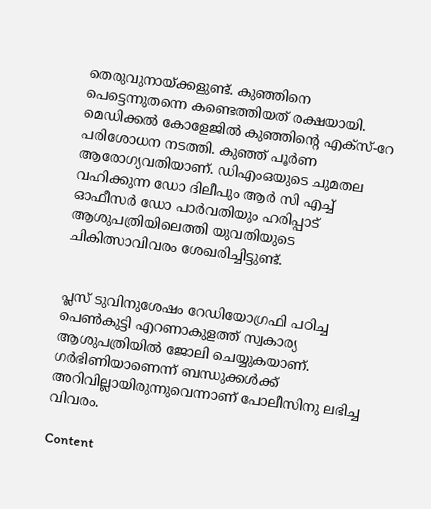തെരുവുനായ്ക്കളുണ്ട്. കുഞ്ഞിനെ പെട്ടെന്നുതന്നെ കണ്ടെത്തിയത് രക്ഷയായി. മെഡിക്കൽ കോളേജിൽ കുഞ്ഞിൻ്റെ എക്‌സ്-റേ പരിശോധന നടത്തി. കുഞ്ഞ് പൂർണ ആരോഗ്യവതിയാണ്. ഡിഎംഒയുടെ ചുമതല വഹിക്കുന്ന ഡോ ദിലീപും ആർ സി എച്ച് ഓഫീസർ ഡോ പാർവതിയും ഹരിപ്പാട് ആശുപത്രിയിലെത്തി യുവതിയുടെ ചികിത്സാവിവരം ശേഖരിച്ചിട്ടുണ്ട്.


പ്ലസ് ടുവിനുശേഷം റേഡിയോഗ്രഫി പഠിച്ച പെൺകുട്ടി എറണാകുളത്ത് സ്വകാര്യ ആശുപത്രിയിൽ ജോലി ചെയ്യുകയാണ്. ഗർഭിണിയാണെന്ന് ബന്ധുക്കൾക്ക് അറിവില്ലായിരുന്നുവെന്നാണ് പോലീസിനു ലഭിച്ച വിവരം.

Content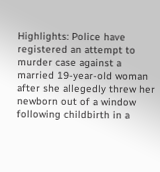Highlights: Police have registered an attempt to murder case against a married 19-year-old woman after she allegedly threw her newborn out of a window following childbirth in a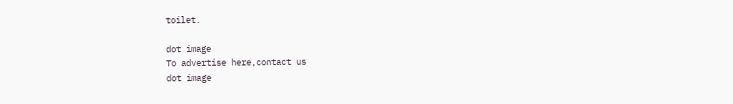toilet.

dot image
To advertise here,contact us
dot image